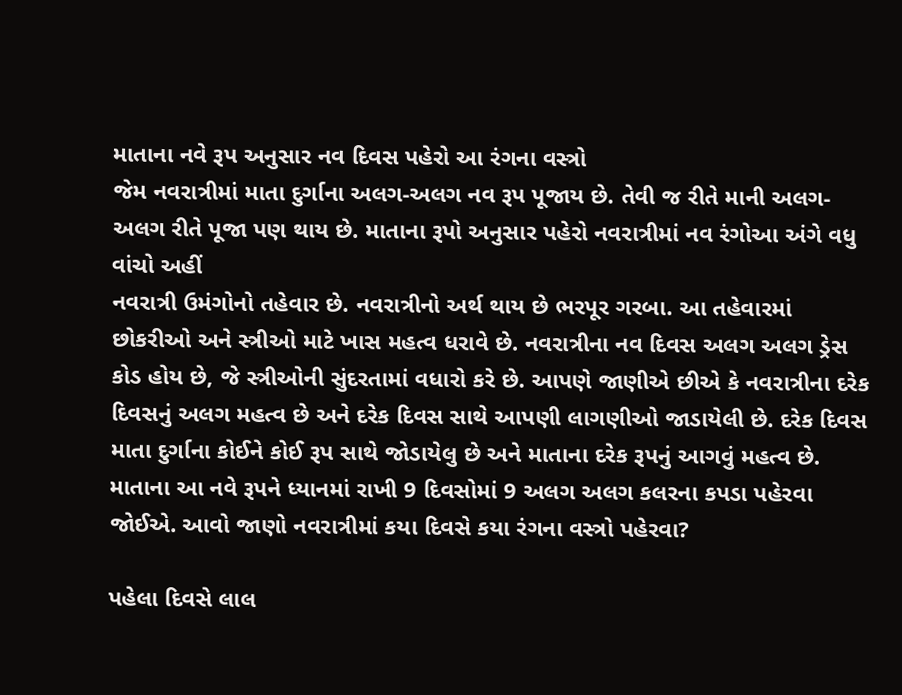માતાના નવે રૂપ અનુસાર નવ દિવસ પહેરો આ રંગના વસ્ત્રો
જેમ નવરાત્રીમાં માતા દુર્ગાના અલગ-અલગ નવ રૂપ પૂજાય છે. તેવી જ રીતે માની અલગ- અલગ રીતે પૂજા પણ થાય છે. માતાના રૂપો અનુસાર પહેરો નવરાત્રીમાં નવ રંગોઆ અંગે વધુ વાંચો અહીં
નવરાત્રી ઉમંગોનો તહેવાર છે. નવરાત્રીનો અર્થ થાય છે ભરપૂર ગરબા. આ તહેવારમાં છોકરીઓ અને સ્ત્રીઓ માટે ખાસ મહત્વ ધરાવે છે. નવરાત્રીના નવ દિવસ અલગ અલગ ડ્રેસ કોડ હોય છે, જે સ્ત્રીઓની સુંદરતામાં વધારો કરે છે. આપણે જાણીએ છીએ કે નવરાત્રીના દરેક દિવસનું અલગ મહત્વ છે અને દરેક દિવસ સાથે આપણી લાગણીઓ જાડાયેલી છે. દરેક દિવસ માતા દુર્ગાના કોઈને કોઈ રૂપ સાથે જોડાયેલુ છે અને માતાના દરેક રૂપનું આગવું મહત્વ છે. માતાના આ નવે રૂપને ધ્યાનમાં રાખી 9 દિવસોમાં 9 અલગ અલગ કલરના કપડા પહેરવા જોઈએ. આવો જાણો નવરાત્રીમાં કયા દિવસે કયા રંગના વસ્ત્રો પહેરવા?

પહેલા દિવસે લાલ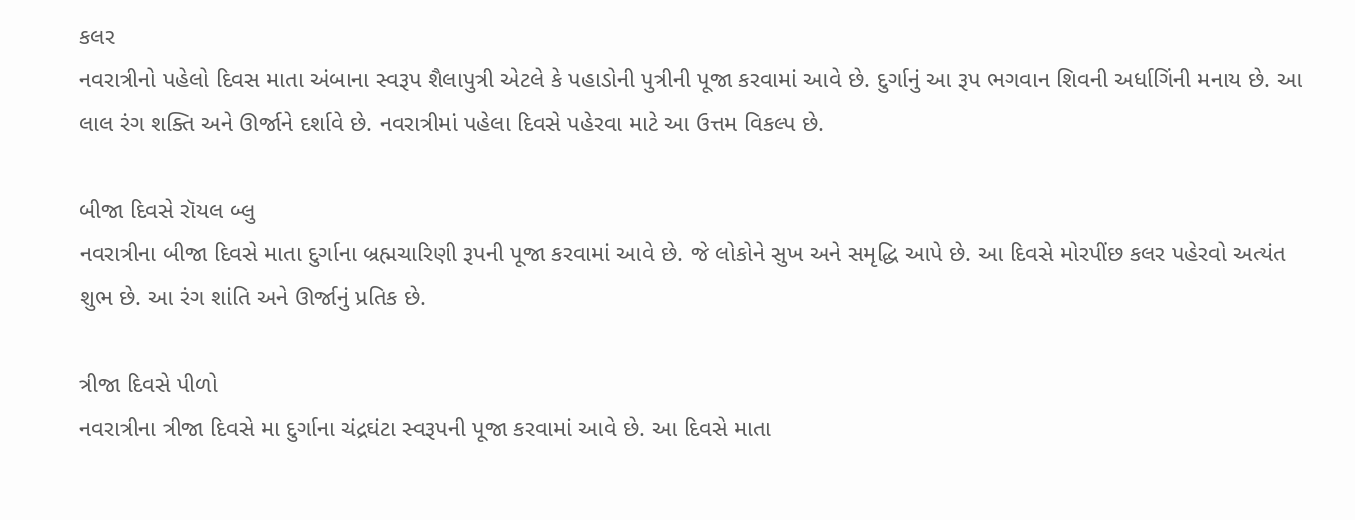કલર
નવરાત્રીનો પહેલો દિવસ માતા અંબાના સ્વરૂપ શૈલાપુત્રી એટલે કે પહાડોની પુત્રીની પૂજા કરવામાં આવે છે. દુર્ગાનું આ રૂપ ભગવાન શિવની અર્ધાગિંની મનાય છે. આ લાલ રંગ શક્તિ અને ઊર્જાને દર્શાવે છે. નવરાત્રીમાં પહેલા દિવસે પહેરવા માટે આ ઉત્તમ વિકલ્પ છે.

બીજા દિવસે રૉયલ બ્લુ
નવરાત્રીના બીજા દિવસે માતા દુર્ગાના બ્રહ્મચારિણી રૂપની પૂજા કરવામાં આવે છે. જે લોકોને સુખ અને સમૃદ્ધિ આપે છે. આ દિવસે મોરપીંછ કલર પહેરવો અત્યંત શુભ છે. આ રંગ શાંતિ અને ઊર્જાનું પ્રતિક છે.

ત્રીજા દિવસે પીળો
નવરાત્રીના ત્રીજા દિવસે મા દુર્ગાના ચંદ્રઘંટા સ્વરૂપની પૂજા કરવામાં આવે છે. આ દિવસે માતા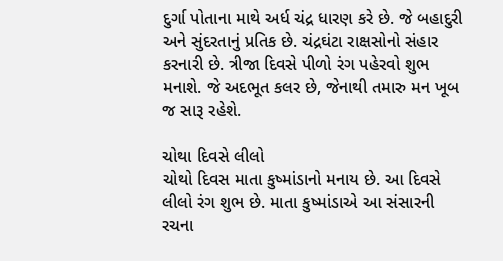દુર્ગા પોતાના માથે અર્ધ ચંદ્ર ધારણ કરે છે. જે બહાદુરી અને સુંદરતાનું પ્રતિક છે. ચંદ્રઘંટા રાક્ષસોનો સંહાર કરનારી છે. ત્રીજા દિવસે પીળો રંગ પહેરવો શુભ મનાશે. જે અદભૂત કલર છે, જેનાથી તમારુ મન ખૂબ જ સારૂ રહેશે.

ચોથા દિવસે લીલો
ચોથો દિવસ માતા કુષ્માંડાનો મનાય છે. આ દિવસે લીલો રંગ શુભ છે. માતા કુષ્માંડાએ આ સંસારની રચના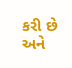કરી છે અને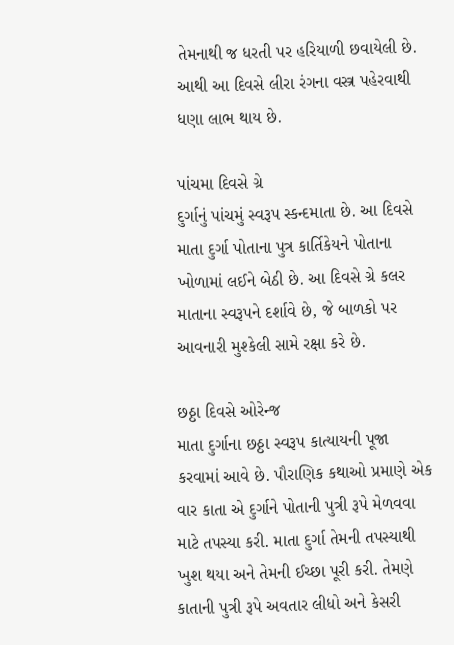તેમનાથી જ ધરતી પર હરિયાળી છવાયેલી છે. આથી આ દિવસે લીરા રંગના વસ્ત્ર પહેરવાથી ધણા લાભ થાય છે.

પાંચમા દિવસે ગ્રે
દુર્ગાનું પાંચમું સ્વરૂપ સ્કન્દમાતા છે. આ દિવસે માતા દુર્ગા પોતાના પુત્ર કાર્તિકેયને પોતાના ખોળામાં લઈને બેઠી છે. આ દિવસે ગ્રે કલર માતાના સ્વરૂપને દર્શાવે છે, જે બાળકો પર આવનારી મુશ્કેલી સામે રક્ષા કરે છે.

છઠ્ઠા દિવસે ઓરેન્જ
માતા દુર્ગાના છઠ્ઠા સ્વરૂપ કાત્યાયની પૂજા કરવામાં આવે છે. પૌરાણિક કથાઓ પ્રમાણે એક વાર કાતા એ દુર્ગાને પોતાની પુત્રી રૂપે મેળવવા માટે તપસ્યા કરી. માતા દુર્ગા તેમની તપસ્યાથી ખુશ થયા અને તેમની ઈચ્છા પૂરી કરી. તેમણે કાતાની પુત્રી રૂપે અવતાર લીધો અને કેસરી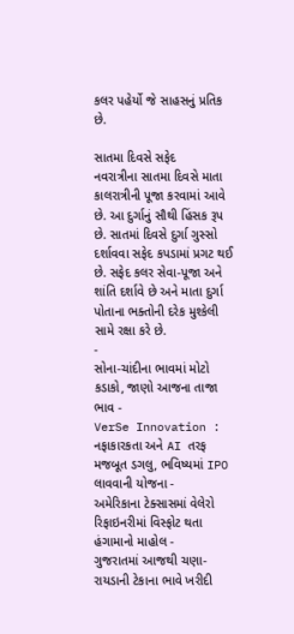કલર પહેર્યો જે સાહસનું પ્રતિક છે.

સાતમા દિવસે સફેદ
નવરાત્રીના સાતમા દિવસે માતા કાલરાત્રીની પૂજા કરવામાં આવે છે. આ દુર્ગાનું સૌથી હિંસક રૂપ છે. સાતમાં દિવસે દુર્ગા ગુસ્સો દર્શાવવા સફેદ કપડામાં પ્રગટ થઈ છે. સફેદ કલર સેવા-પૂજા અને શાંતિ દર્શાવે છે અને માતા દુર્ગા પોતાના ભક્તોની દરેક મુશ્કેલી સામે રક્ષા કરે છે.
-
સોના-ચાંદીના ભાવમાં મોટો કડાકો, જાણો આજના તાજા ભાવ -
VerSe Innovation : નફાકારકતા અને AI તરફ મજબૂત ડગલુ, ભવિષ્યમાં IPO લાવવાની યોજના -
અમેરિકાના ટેક્સાસમાં વેલેરો રિફાઇનરીમાં વિસ્ફોટ થતા હંગામાનો માહોલ -
ગુજરાતમાં આજથી ચણા-રાયડાની ટેકાના ભાવે ખરીદી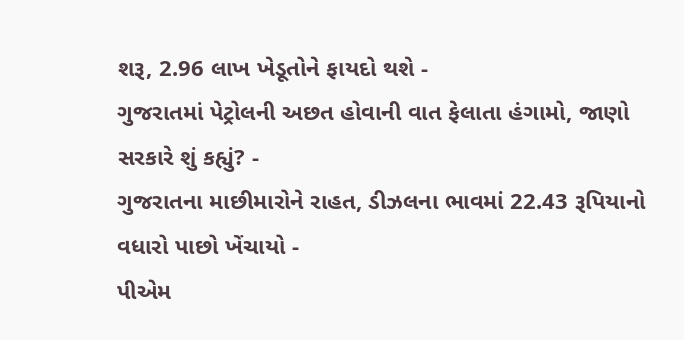શરૂ, 2.96 લાખ ખેડૂતોને ફાયદો થશે -
ગુજરાતમાં પેટ્રોલની અછત હોવાની વાત ફેલાતા હંગામો, જાણો સરકારે શું કહ્યું? -
ગુજરાતના માછીમારોને રાહત, ડીઝલના ભાવમાં 22.43 રૂપિયાનો વધારો પાછો ખેંચાયો -
પીએમ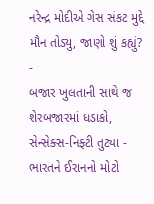નરેન્દ્ર મોદીએ ગેસ સંકટ મુદ્દે મૌન તોડ્યુ, જાણો શું કહ્યું? -
બજાર ખુલતાની સાથે જ શેરબજારમાં ધડાકો, સેન્સેક્સ-નિફ્ટી તુટ્યા -
ભારતને ઈરાનનો મોટો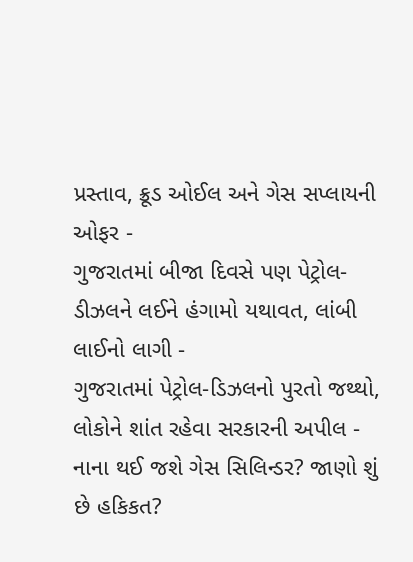પ્રસ્તાવ, ક્રૂડ ઓઈલ અને ગેસ સપ્લાયની ઓફર -
ગુજરાતમાં બીજા દિવસે પણ પેટ્રોલ-ડીઝલને લઈને હંગામો યથાવત, લાંબી લાઈનો લાગી -
ગુજરાતમાં પેટ્રોલ-ડિઝલનો પુરતો જથ્થો, લોકોને શાંત રહેવા સરકારની અપીલ -
નાના થઈ જશે ગેસ સિલિન્ડર? જાણો શું છે હકિકત?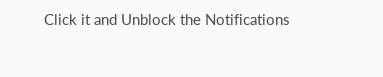Click it and Unblock the Notifications